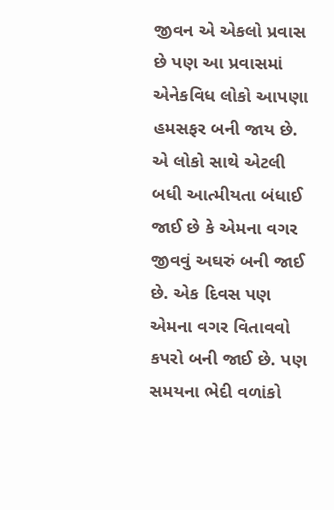જીવન એ એકલો પ્રવાસ છે પણ આ પ્રવાસમાં એનેકવિધ લોકો આપણા હમસફર બની જાય છે. એ લોકો સાથે એટલી બધી આત્મીયતા બંધાઈ જાઈ છે કે એમના વગર જીવવું અઘરું બની જાઈ છે. એક દિવસ પણ એમના વગર વિતાવવો કપરો બની જાઈ છે. પણ સમયના ભેદી વળાંકો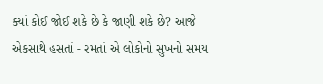ક્યાં કોઈ જોઈ શકે છે કે જાણી શકે છે? આજે એકસાથે હસતાં - રમતાં એ લોકોનો સુખનો સમય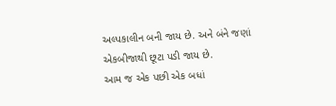અલ્પકાલીન બની જાય છે. અને બંને જણાં એકબીજાથી છૂટા પડી જાય છે.
આમ જ એક પછી એક બધાં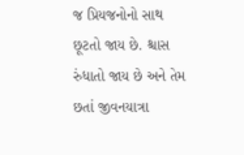જ પ્રિયજનોનો સાથ છૂટતો જાય છે. શ્ચાસ રુંધાતો જાય છે અને તેમ છતાં જીવનયાત્રા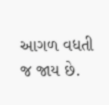આગળ વધતી જ જાય છે.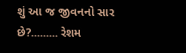શું આ જ જીવનનો સાર છે?......... રેશમ